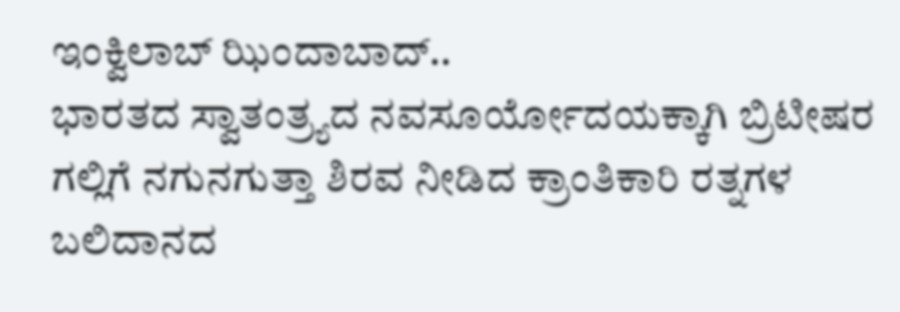ಇಂಕ್ವಿಲಾಬ್ ಝಿಂದಾಬಾದ್..
ಭಾರತದ ಸ್ವಾತಂತ್ರ್ಯದ ನವಸೂರ್ಯೋದಯಕ್ಕಾಗಿ ಬ್ರಿಟೀಷರ ಗಲ್ಲಿಗೆ ನಗುನಗುತ್ತಾ ಶಿರವ ನೀಡಿದ ಕ್ರಾಂತಿಕಾರಿ ರತ್ನಗಳ ಬಲಿದಾನದ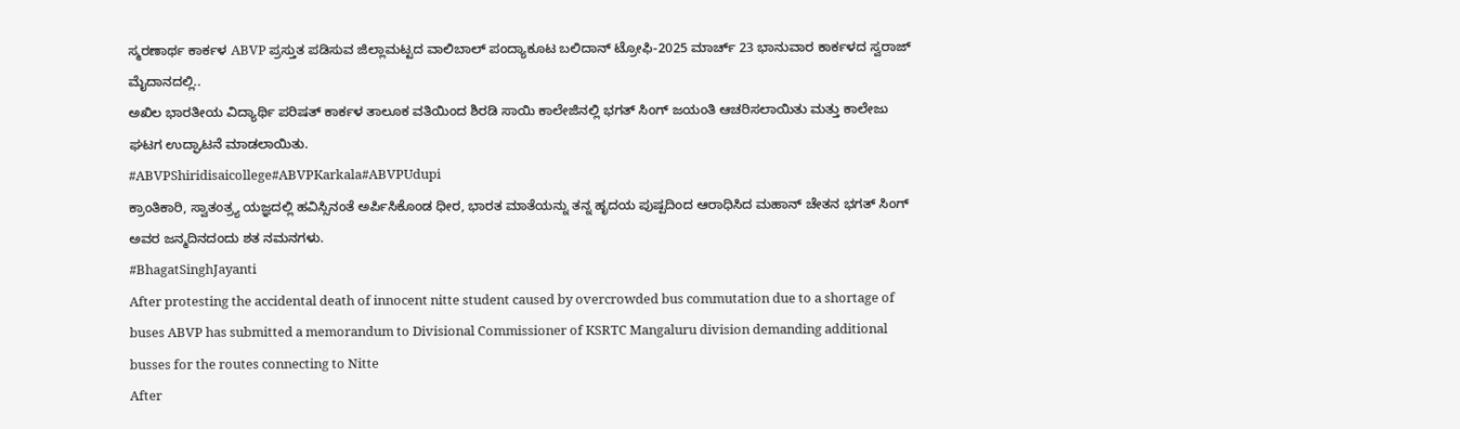ಸ್ಮರಣಾರ್ಥ ಕಾರ್ಕಳ ABVP ಪ್ರಸ್ತುತ ಪಡಿಸುವ ಜಿಲ್ಲಾಮಟ್ಟದ ವಾಲಿಬಾಲ್ ಪಂದ್ಯಾಕೂಟ ಬಲಿದಾನ್ ಟ್ರೋಫಿ-2025 ಮಾರ್ಚ್ 23 ಭಾನುವಾರ ಕಾರ್ಕಳದ ಸ್ವರಾಜ್ ಮೈದಾನದಲ್ಲಿ..
ಅಖಿಲ ಭಾರತೀಯ ವಿದ್ಯಾರ್ಥಿ ಪರಿಷತ್ ಕಾರ್ಕಳ ತಾಲೂಕ ವತಿಯಿಂದ ಶಿರಡಿ ಸಾಯಿ ಕಾಲೇಜಿನಲ್ಲಿ ಭಗತ್ ಸಿಂಗ್ ಜಯಂತಿ ಆಚರಿಸಲಾಯಿತು ಮತ್ತು ಕಾಲೇಜು ಘಟಗ ಉದ್ಘಾಟನೆ ಮಾಡಲಾಯಿತು.
#ABVPShiridisaicollege#ABVPKarkala#ABVPUdupi
ಕ್ರಾಂತಿಕಾರಿ, ಸ್ವಾತಂತ್ರ್ಯ ಯಜ್ಞದಲ್ಲಿ ಹವಿಸ್ಸಿನಂತೆ ಅರ್ಪಿಸಿಕೊಂಡ ಧೀರ, ಭಾರತ ಮಾತೆಯನ್ನು ತನ್ನ ಹೃದಯ ಪುಷ್ಪದಿಂದ ಆರಾಧಿಸಿದ ಮಹಾನ್ ಚೇತನ ಭಗತ್ ಸಿಂಗ್ ಅವರ ಜನ್ಮದಿನದಂದು ಶತ ನಮನಗಳು.
#BhagatSinghJayanti
After protesting the accidental death of innocent nitte student caused by overcrowded bus commutation due to a shortage of buses ABVP has submitted a memorandum to Divisional Commissioner of KSRTC Mangaluru division demanding additional busses for the routes connecting to Nitte
After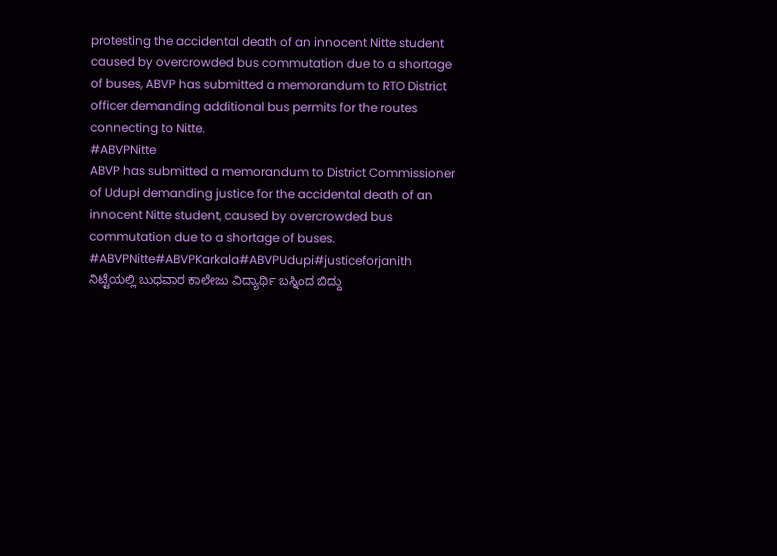protesting the accidental death of an innocent Nitte student caused by overcrowded bus commutation due to a shortage of buses, ABVP has submitted a memorandum to RTO District officer demanding additional bus permits for the routes connecting to Nitte.
#ABVPNitte
ABVP has submitted a memorandum to District Commissioner of Udupi demanding justice for the accidental death of an innocent Nitte student, caused by overcrowded bus commutation due to a shortage of buses.
#ABVPNitte#ABVPKarkala#ABVPUdupi#justiceforjanith
ನಿಟ್ಟೆಯಲ್ಲಿ ಬುಧವಾರ ಕಾಲೇಜು ವಿದ್ಯಾರ್ಥಿ ಬಸ್ನಿಂದ ಬಿದ್ದು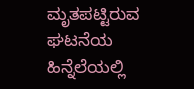ಮೃತಪಟ್ಟಿರುವ ಘಟನೆಯ ಹಿನ್ನೆಲೆಯಲ್ಲಿ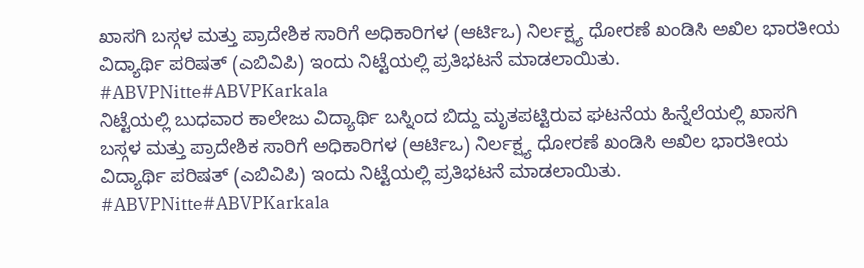ಖಾಸಗಿ ಬಸ್ಗಳ ಮತ್ತು ಪ್ರಾದೇಶಿಕ ಸಾರಿಗೆ ಅಧಿಕಾರಿಗಳ (ಆರ್ಟಿಒ) ನಿರ್ಲಕ್ಷ್ಯ ಧೋರಣೆ ಖಂಡಿಸಿ ಅಖಿಲ ಭಾರತೀಯ ವಿದ್ಯಾರ್ಥಿ ಪರಿಷತ್ (ಎಬಿವಿಪಿ) ಇಂದು ನಿಟ್ಟೆಯಲ್ಲಿ ಪ್ರತಿಭಟನೆ ಮಾಡಲಾಯಿತು.
#ABVPNitte#ABVPKarkala
ನಿಟ್ಟೆಯಲ್ಲಿ ಬುಧವಾರ ಕಾಲೇಜು ವಿದ್ಯಾರ್ಥಿ ಬಸ್ನಿಂದ ಬಿದ್ದು ಮೃತಪಟ್ಟಿರುವ ಘಟನೆಯ ಹಿನ್ನೆಲೆಯಲ್ಲಿ ಖಾಸಗಿ ಬಸ್ಗಳ ಮತ್ತು ಪ್ರಾದೇಶಿಕ ಸಾರಿಗೆ ಅಧಿಕಾರಿಗಳ (ಆರ್ಟಿಒ) ನಿರ್ಲಕ್ಷ್ಯ ಧೋರಣೆ ಖಂಡಿಸಿ ಅಖಿಲ ಭಾರತೀಯ ವಿದ್ಯಾರ್ಥಿ ಪರಿಷತ್ (ಎಬಿವಿಪಿ) ಇಂದು ನಿಟ್ಟೆಯಲ್ಲಿ ಪ್ರತಿಭಟನೆ ಮಾಡಲಾಯಿತು.
#ABVPNitte#ABVPKarkala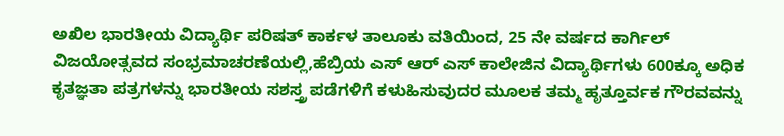ಅಖಿಲ ಭಾರತೀಯ ವಿದ್ಯಾರ್ಥಿ ಪರಿಷತ್ ಕಾರ್ಕಳ ತಾಲೂಕು ವತಿಯಿಂದ, 25 ನೇ ವರ್ಷದ ಕಾರ್ಗಿಲ್ ವಿಜಯೋತ್ಸವದ ಸಂಭ್ರಮಾಚರಣೆಯಲ್ಲಿ,ಹೆಬ್ರಿಯ ಎಸ್ ಆರ್ ಎಸ್ ಕಾಲೇಜಿನ ವಿದ್ಯಾರ್ಥಿಗಳು 600ಕ್ಕೂ ಅಧಿಕ ಕೃತಜ್ಞತಾ ಪತ್ರಗಳನ್ನು ಭಾರತೀಯ ಸಶಸ್ತ್ರ ಪಡೆಗಳಿಗೆ ಕಳುಹಿಸುವುದರ ಮೂಲಕ ತಮ್ಮ ಹೃತ್ತೂರ್ವಕ ಗೌರವವನ್ನು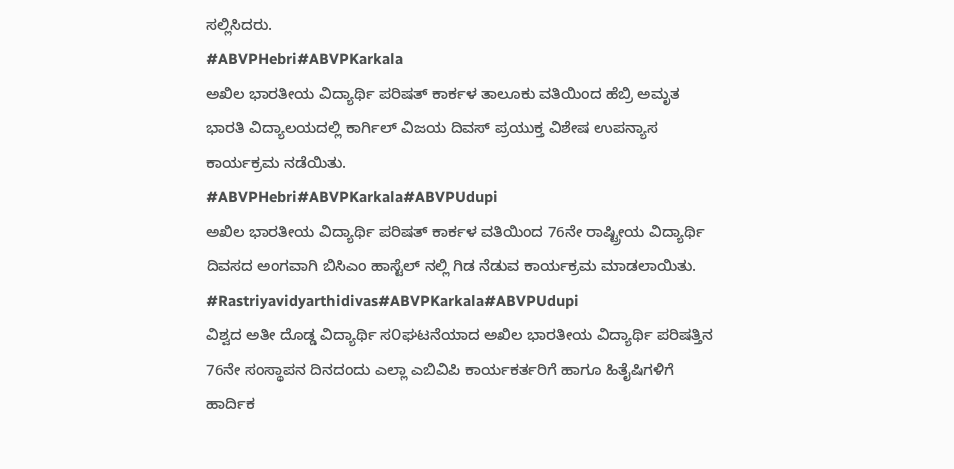ಸಲ್ಲಿಸಿದರು.
#ABVPHebri#ABVPKarkala
ಅಖಿಲ ಭಾರತೀಯ ವಿದ್ಯಾರ್ಥಿ ಪರಿಷತ್ ಕಾರ್ಕಳ ತಾಲೂಕು ವತಿಯಿಂದ ಹೆಬ್ರಿ ಅಮೃತ ಭಾರತಿ ವಿದ್ಯಾಲಯದಲ್ಲಿ ಕಾರ್ಗಿಲ್ ವಿಜಯ ದಿವಸ್ ಪ್ರಯುಕ್ತ ವಿಶೇಷ ಉಪನ್ಯಾಸ ಕಾರ್ಯಕ್ರಮ ನಡೆಯಿತು.
#ABVPHebri#ABVPKarkala#ABVPUdupi
ಅಖಿಲ ಭಾರತೀಯ ವಿದ್ಯಾರ್ಥಿ ಪರಿಷತ್ ಕಾರ್ಕಳ ವತಿಯಿಂದ 76ನೇ ರಾಷ್ಟ್ರೀಯ ವಿದ್ಯಾರ್ಥಿ ದಿವಸದ ಅಂಗವಾಗಿ ಬಿಸಿಎಂ ಹಾಸ್ಟೆಲ್ ನಲ್ಲಿ ಗಿಡ ನೆಡುವ ಕಾರ್ಯಕ್ರಮ ಮಾಡಲಾಯಿತು.
#Rastriyavidyarthidivas#ABVPKarkala#ABVPUdupi
ವಿಶ್ವದ ಅತೀ ದೊಡ್ಡ ವಿದ್ಯಾರ್ಥಿ ಸ೦ಘಟನೆಯಾದ ಅಖಿಲ ಭಾರತೀಯ ವಿದ್ಯಾರ್ಥಿ ಪರಿಷತ್ತಿನ 76ನೇ ಸಂಸ್ಥಾಪನ ದಿನದಂದು ಎಲ್ಲಾ ಎಬಿವಿಪಿ ಕಾರ್ಯಕರ್ತರಿಗೆ ಹಾಗೂ ಹಿತೈಷಿಗಳಿಗೆ ಹಾರ್ದಿಕ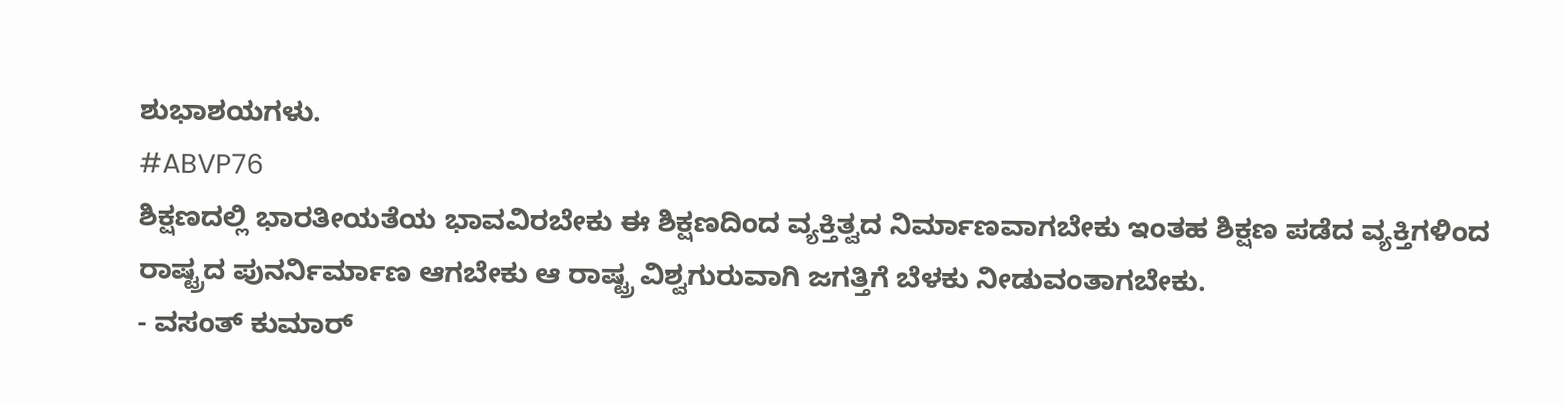ಶುಭಾಶಯಗಳು.
#ABVP76
ಶಿಕ್ಷಣದಲ್ಲಿ ಭಾರತೀಯತೆಯ ಭಾವವಿರಬೇಕು ಈ ಶಿಕ್ಷಣದಿಂದ ವ್ಯಕ್ತಿತ್ವದ ನಿರ್ಮಾಣವಾಗಬೇಕು ಇಂತಹ ಶಿಕ್ಷಣ ಪಡೆದ ವ್ಯಕ್ತಿಗಳಿಂದ ರಾಷ್ಟ್ರದ ಪುನರ್ನಿರ್ಮಾಣ ಆಗಬೇಕು ಆ ರಾಷ್ಟ್ರ ವಿಶ್ವಗುರುವಾಗಿ ಜಗತ್ತಿಗೆ ಬೆಳಕು ನೀಡುವಂತಾಗಬೇಕು.
- ವಸಂತ್ ಕುಮಾರ್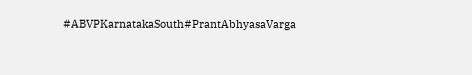#ABVPKarnatakaSouth#PrantAbhyasaVarga